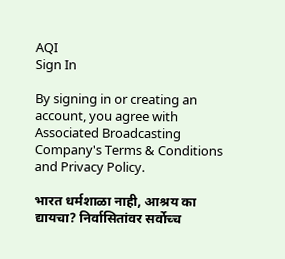AQI
Sign In

By signing in or creating an account, you agree with Associated Broadcasting Company's Terms & Conditions and Privacy Policy.

भारत धर्मशाळा नाही, आश्रय का द्यायचा? निर्वासितांवर सर्वोच्च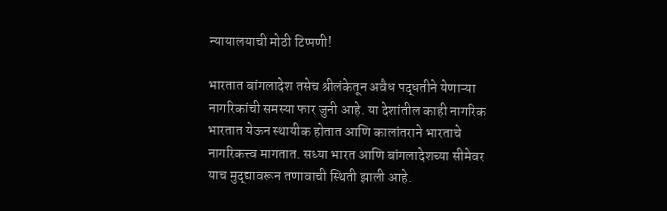न्यायालयाची मोठी टिप्पणी!

भारतात बांगलादेश तसेच श्रीलंकेतून अवैध पद्धतीने येणाऱ्या नागरिकांची समस्या फार जुनी आहे. या देशांतील काही नागरिक भारतात येऊन स्थायीक होतात आणि कालांतराने भारताचे नागरिकत्त्व मागतात. सध्या भारत आणि बांगलादेशच्या सीमेवर याच मुद्द्यावरून तणावाची स्थिती झाली आहे.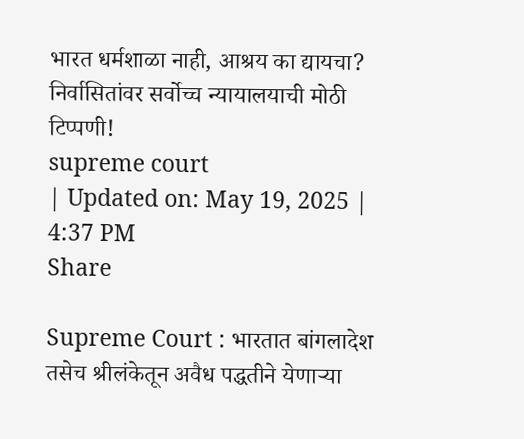भारत धर्मशाळा नाही, आश्रय का द्यायचा? निर्वासितांवर सर्वोच्च न्यायालयाची मोठी टिप्पणी!
supreme court
| Updated on: May 19, 2025 | 4:37 PM
Share

Supreme Court : भारतात बांगलादेश तसेच श्रीलंकेतून अवैध पद्धतीने येणाऱ्या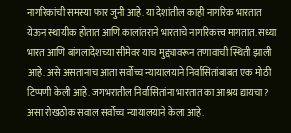नागरिकांची समस्या फार जुनी आहे. या देशांतील काही नागरिक भारतात येऊन स्थायीक होतात आणि कालांतराने भारताचे नागरिकत्त्व मागतात. सध्या भारत आणि बांगलादेशच्या सीमेवर याच मुद्द्यावरून तणावाची स्थिती झाली आहे. असे असतानाच आता सर्वोच्च न्यायालयाने निर्वासितांबाबत एक मोठी टिप्पणी केली आहे. जगभरातील निर्वासितांना भारतात का आश्रय द्यायचा? असा रोखठोक सवाल सर्वोच्च न्यायालयाने केला आहे.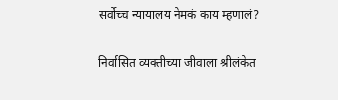सर्वोच्च न्यायालय नेमकं काय म्हणालं?

निर्वासित व्यक्तीच्या जीवाला श्रीलंकेत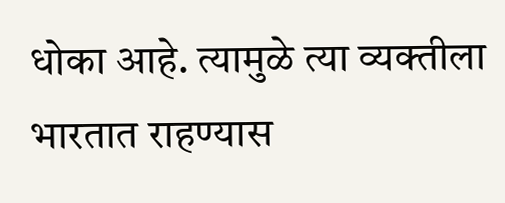धोका आहे. त्यामुळे त्या व्यक्तीला भारतात राहण्यास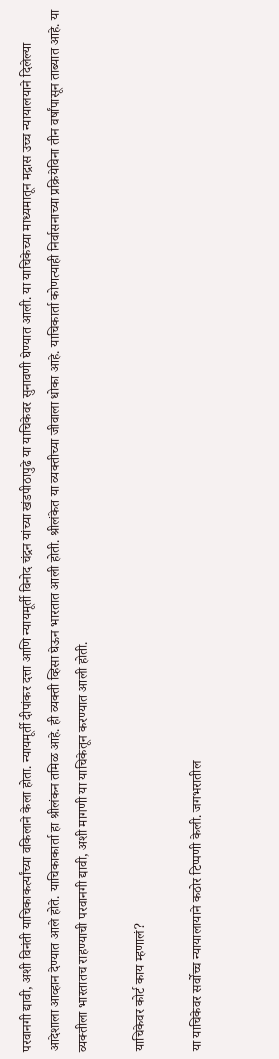परवानगी द्यावी, अशी विनंती याचिकाकर्त्यांच्या वकिलाने केला होता. न्यायमूर्ती दीपांकर दत्ता आणि न्यायमूर्ती विनोद चंद्रन यांच्या खंडपीठापुढे या याचिकेवर सुनावणी घेण्यात आली. या याचिकेच्या माध्यमातून मद्रास उच्च न्यायालयाने दिलेल्या आदेशाला आव्हान देण्यात आले होते. याचिकाकार्ता हा श्रीलंकन तमिळ आहे. ही व्यक्ती व्हिसा घेऊन भारतात आली होती. श्रीलंकेत या व्यक्तीच्या जीवाला धोका आहे. याचिकार्ता कोणत्याही निर्वासनाच्या प्रक्रियेविना तीन वर्षांपासून ताब्यात आहे. या व्यक्तीला भारतातच राहण्याची परवानगी द्यावी, अशी मागणी या याचिकेतून करण्यात आली होती.

याचिकेवर कोर्ट काय म्हणालं?

या याचिकेवर सर्वोच्च न्यायालायाने कठोर टिप्पणी केली. जगभरातील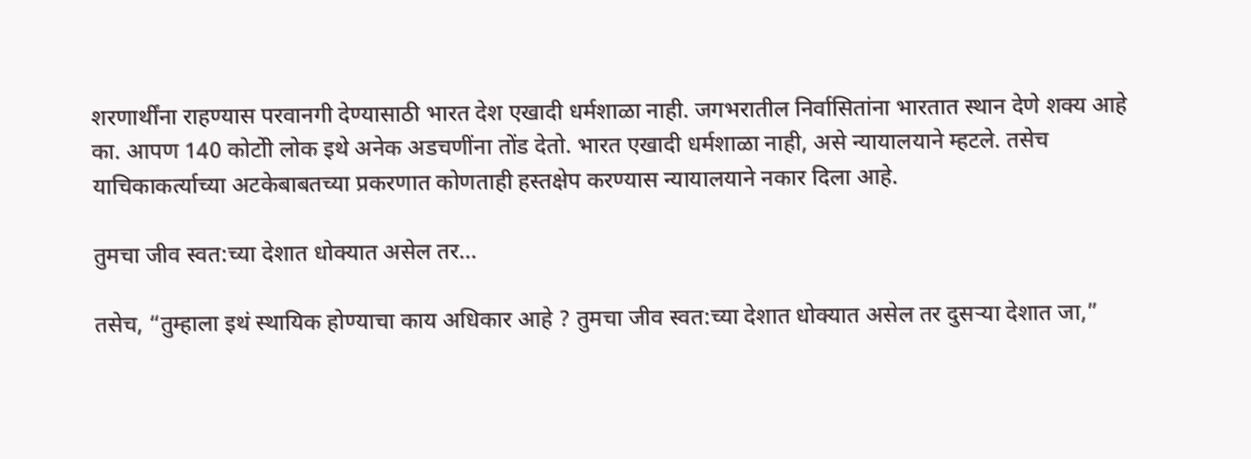शरणार्थींना राहण्यास परवानगी देण्यासाठी भारत देश एखादी धर्मशाळा नाही. जगभरातील निर्वासितांना भारतात स्थान देणे शक्य आहे का. आपण 140 कोटोी लोक इथे अनेक अडचणींना तोंड देतो. भारत एखादी धर्मशाळा नाही, असे न्यायालयाने म्हटले. तसेच याचिकाकर्त्याच्या अटकेबाबतच्या प्रकरणात कोणताही हस्तक्षेप करण्यास न्यायालयाने नकार दिला आहे.

तुमचा जीव स्वत:च्या देशात धोक्यात असेल तर…

तसेच, “तुम्हाला इथं स्थायिक होण्याचा काय अधिकार आहे ? तुमचा जीव स्वत:च्या देशात धोक्यात असेल तर दुसऱ्या देशात जा,”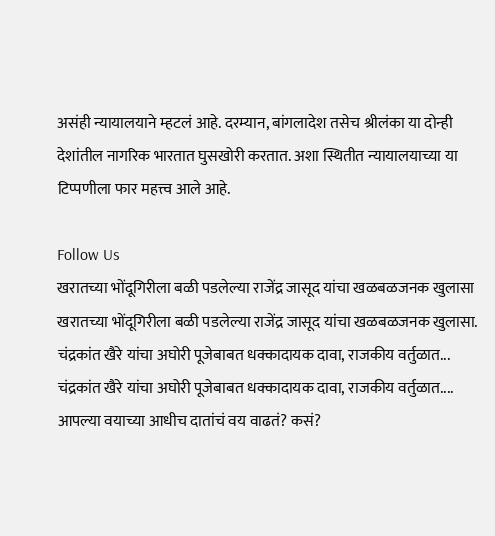असंही न्यायालयाने म्हटलं आहे. दरम्यान, बांगलादेश तसेच श्रीलंका या दोन्ही देशांतील नागरिक भारतात घुसखोरी करतात. अशा स्थितीत न्यायालयाच्या या टिप्पणीला फार महत्त्व आले आहे.

Follow Us
खरातच्या भोंदूगिरीला बळी पडलेल्या राजेंद्र जासूद यांचा खळबळजनक खुलासा
खरातच्या भोंदूगिरीला बळी पडलेल्या राजेंद्र जासूद यांचा खळबळजनक खुलासा.
चंद्रकांत खैरे यांचा अघोरी पूजेबाबत धक्कादायक दावा, राजकीय वर्तुळात...
चंद्रकांत खैरे यांचा अघोरी पूजेबाबत धक्कादायक दावा, राजकीय वर्तुळात....
आपल्या वयाच्या आधीच दातांचं वय वाढतं? कसं?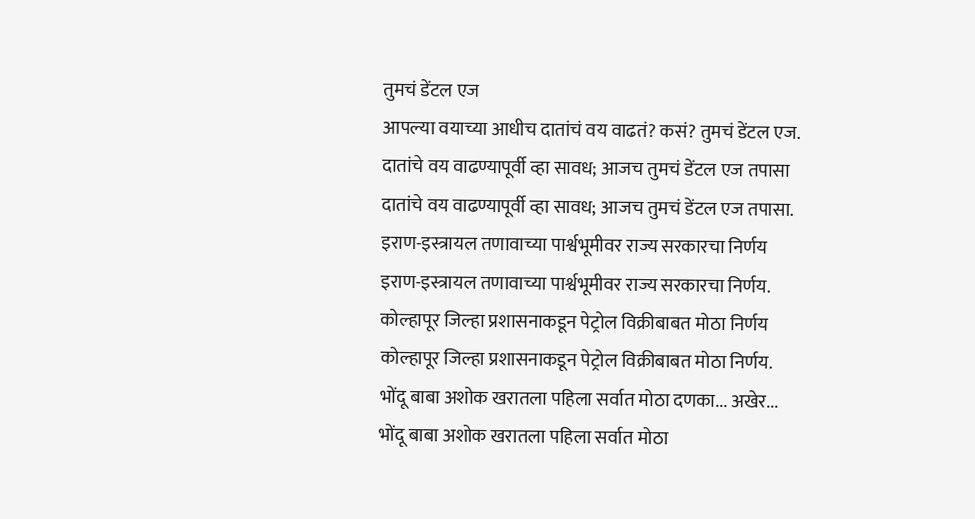तुमचं डेंटल एज
आपल्या वयाच्या आधीच दातांचं वय वाढतं? कसं? तुमचं डेंटल एज.
दातांचे वय वाढण्यापूर्वी व्हा सावध; आजच तुमचं डेंटल एज तपासा
दातांचे वय वाढण्यापूर्वी व्हा सावध; आजच तुमचं डेंटल एज तपासा.
इराण-इस्त्रायल तणावाच्या पार्श्वभूमीवर राज्य सरकारचा निर्णय
इराण-इस्त्रायल तणावाच्या पार्श्वभूमीवर राज्य सरकारचा निर्णय.
कोल्हापूर जिल्हा प्रशासनाकडून पेट्रोल विक्रीबाबत मोठा निर्णय
कोल्हापूर जिल्हा प्रशासनाकडून पेट्रोल विक्रीबाबत मोठा निर्णय.
भोंदू बाबा अशोक खरातला पहिला सर्वात मोठा दणका... अखेर...
भोंदू बाबा अशोक खरातला पहिला सर्वात मोठा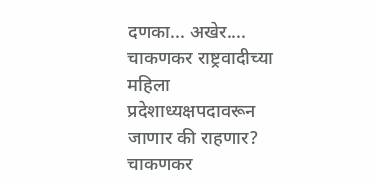दणका... अखेर....
चाकणकर राष्ट्रवादीच्या महिला प्रदेशाध्यक्षपदावरून जाणार की राहणार?
चाकणकर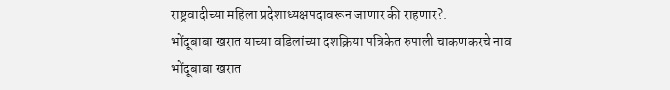राष्ट्रवादीच्या महिला प्रदेशाध्यक्षपदावरून जाणार की राहणार?.
भोंदूबाबा खरात याच्या वडिलांच्या दशक्रिया पत्रिकेत रुपाली चाकणकरचे नाव
भोंदूबाबा खरात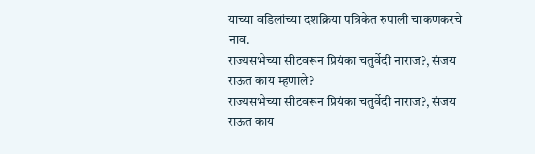याच्या वडिलांच्या दशक्रिया पत्रिकेत रुपाली चाकणकरचे नाव.
राज्यसभेच्या सीटवरून प्रियंका चतुर्वेदी नाराज?, संजय राऊत काय म्हणाले?
राज्यसभेच्या सीटवरून प्रियंका चतुर्वेदी नाराज?, संजय राऊत काय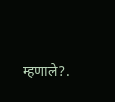म्हणाले?.